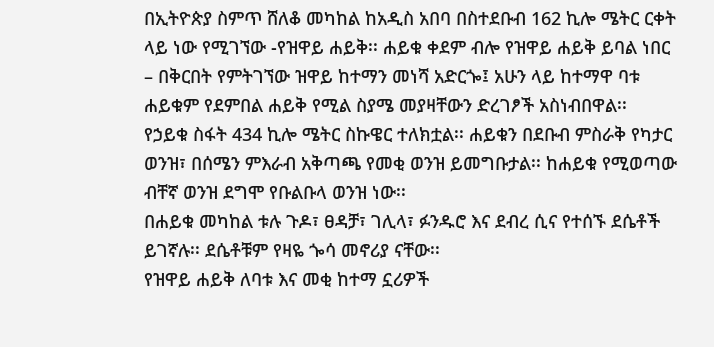በኢትዮጵያ ስምጥ ሸለቆ መካከል ከአዲስ አበባ በስተደቡብ 162 ኪሎ ሜትር ርቀት ላይ ነው የሚገኘው -የዝዋይ ሐይቅ፡፡ ሐይቁ ቀደም ብሎ የዝዋይ ሐይቅ ይባል ነበር – በቅርበት የምትገኘው ዝዋይ ከተማን መነሻ አድርጐ፤ አሁን ላይ ከተማዋ ባቱ ሐይቁም የደምበል ሐይቅ የሚል ስያሜ መያዛቸውን ድረገፆች አስነብበዋል፡፡
የኃይቁ ስፋት 434 ኪሎ ሜትር ስኩዌር ተለክቷል፡፡ ሐይቁን በደቡብ ምስራቅ የካታር ወንዝ፣ በሰሜን ምእራብ አቅጣጫ የመቂ ወንዝ ይመግቡታል፡፡ ከሐይቁ የሚወጣው ብቸኛ ወንዝ ደግሞ የቡልቡላ ወንዝ ነው፡፡
በሐይቁ መካከል ቱሉ ጉዶ፣ ፀዳቻ፣ ገሊላ፣ ፉንዱሮ እና ደብረ ሲና የተሰኙ ደሴቶች ይገኛሉ፡፡ ደሴቶቹም የዛዬ ጐሳ መኖሪያ ናቸው፡፡
የዝዋይ ሐይቅ ለባቱ እና መቂ ከተማ ኗሪዎች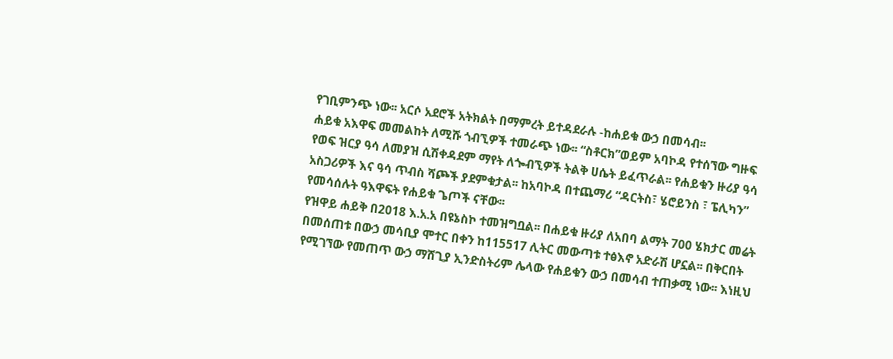የገቢምንጭ ነው፡፡ አርሶ አደሮች አትክልት በማምረት ይተዳደራሉ -ከሐይቁ ውኃ በመሳብ፡፡
ሐይቁ አእዋፍ መመልከት ለሚሹ ጎብኚዎች ተመራጭ ነው፡፡ “ስቶርክ”ወይም አባኮዳ የተሰኘው ግዙፍ የወፍ ዝርያ ዓሳ ለመያዝ ሲሽቀዳደም ማየት ለጐብኚዎች ትልቅ ሀሴት ይፈጥራል፡፡ የሐይቁን ዙሪያ ዓሳ አስጋሪዎች እና ዓሳ ጥብስ ሻጮች ያደምቁታል፡፡ ከአባኮዳ በተጨማሪ “ዳርትስ፣ ሄሮይንስ ፣ ፔሊካን” የመሳሰሉት ዓእዋፍት የሐይቁ ጌጦች ናቸው፡፡
የዝዋይ ሐይቅ በ2018 እ.አ.አ በዩኔስኮ ተመዝግቧል፡፡ በሐይቁ ዙሪያ ለአበባ ልማት 700 ሄክታር መሬት በመሰጠቱ በውኃ መሳቢያ ሞተር በቀን ከ115517 ሊትር መውጣቱ ተፅእኖ አድራሽ ሆኗል፡፡ በቅርበት የሚገኘው የመጠጥ ውኃ ማሸጊያ ኢንድስትሪም ሌላው የሐይቁን ውኃ በመሳብ ተጠቃሚ ነው፡፡ እነዚህ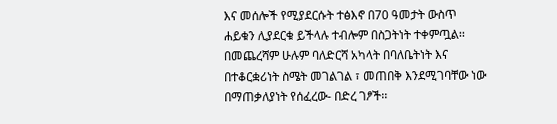እና መሰሎች የሚያደርሱት ተፅእኖ በ70 ዓመታት ውስጥ ሐይቁን ሊያደርቁ ይችላሉ ተብሎም በስጋትነት ተቀምጧል፡፡
በመጨረሻም ሁሉም ባለድርሻ አካላት በባለቤትነት እና በተቆርቋሪነት ስሜት መገልገል ፣ መጠበቅ እንደሚገባቸው ነው በማጠቃለያነት የሰፈረው- በድረ ገፆች፡፡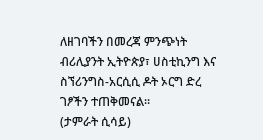ለዘገባችን በመረጃ ምንጭነት ብሪሊያንት ኢትዮጵያ፣ ሀስቲኪንግ እና ስኘሪንግስ-አርሲሲ ዶት ኦርግ ድረ ገፆችን ተጠቅመናል፡፡
(ታምራት ሲሳይ)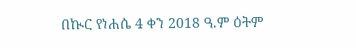በኲር የነሐሴ 4 ቀን 2018 ዓ.ም ዕትም